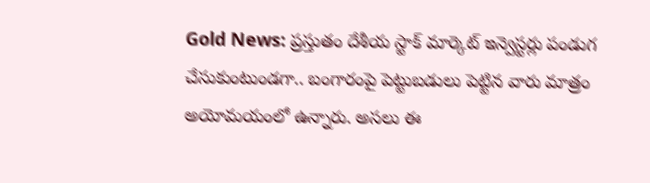Gold News: ప్రస్తుతం దేశీయ స్టాక్ మార్కెట్ ఇన్వెస్టర్లు పండుగ చేసుకుంటుండగా.. బంగారంపై పెట్టుబడులు పెట్టిన వారు మాత్రం అయోమయంలో ఉన్నారు. అసలు ఈ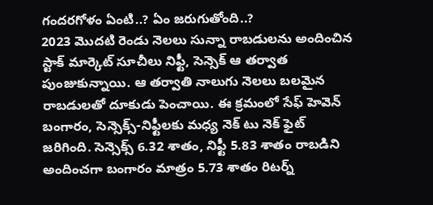గందరగోళం ఏంటి..? ఏం జరుగుతోంది..?
2023 మెుదటి రెండు నెలలు సున్నా రాబడులను అందించిన స్టాక్ మార్కెట్ సూచీలు నిఫ్టీ, సెన్సెక్ ఆ తర్వాత పుంజుకున్నాయి. ఆ తర్వాతి నాలుగు నెలలు బలమైన రాబడులతో దూకుడు పెంచాయి. ఈ క్రమంలో సేఫ్ హెవెన్ బంగారం, సెన్సెక్స్-నిఫ్టీలకు మధ్య నెక్ టు నెక్ ఫైట్ జరిగింది. సెన్సెక్స్ 6.32 శాతం, నిఫ్టీ 5.83 శాతం రాబడిని అందించగా బంగారం మాత్రం 5.73 శాతం రిటర్న్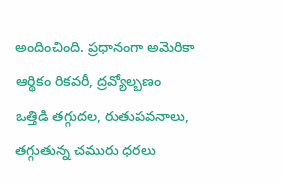అందించింది. ప్రధానంగా అమెరికా ఆర్థికం రికవరీ, ద్రవ్యోల్బణం ఒత్తిడి తగ్గుదల, రుతుపవనాలు, తగ్గుతున్న చమురు ధరలు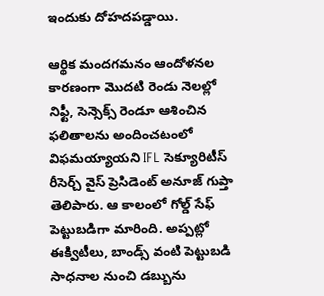ఇందుకు దోహదపడ్డాయి.

ఆర్థిక మందగమనం ఆందోళనల కారణంగా మొదటి రెండు నెలల్లో నిఫ్టీ, సెన్సెక్స్ రెండూ ఆశించిన ఫలితాలను అందించటంలో విఫమయ్యాయని IFL సెక్యూరిటీస్ రీసెర్చ్ వైస్ ప్రెసిడెంట్ అనూజ్ గుప్తా తెలిపారు. ఆ కాలంలో గోల్డ్ సేఫ్ పెట్టుబడిగా మారింది. అప్పట్లో ఈక్విటీలు, బాండ్స్ వంటి పెట్టుబడి సాధనాల నుంచి డబ్బును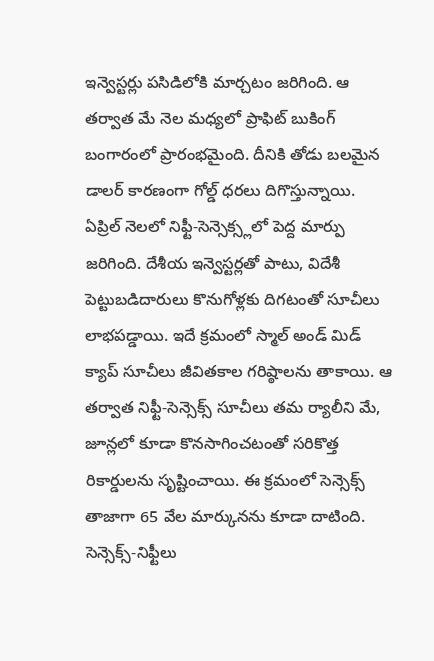ఇన్వెస్టర్లు పసిడిలోకి మార్చటం జరిగింది. ఆ తర్వాత మే నెల మధ్యలో ప్రాఫిట్ బుకింగ్ బంగారంలో ప్రారంభమైంది. దీనికి తోడు బలమైన డాలర్ కారణంగా గోల్డ్ ధరలు దిగొస్తున్నాయి.
ఏప్రిల్ నెలలో నిఫ్టీ-సెన్సెక్స్లలో పెద్ద మార్పు జరిగింది. దేశీయ ఇన్వెస్టర్లతో పాటు, విదేశీ పెట్టుబడిదారులు కొనుగోళ్లకు దిగటంతో సూచీలు లాభపడ్డాయి. ఇదే క్రమంలో స్మాల్ అండ్ మిడ్ క్యాప్ సూచీలు జీవితకాల గరిష్ఠాలను తాకాయి. ఆ తర్వాత నిఫ్టీ-సెన్సెక్స్ సూచీలు తమ ర్యాలీని మే, జూన్లలో కూడా కొనసాగించటంతో సరికొత్త రికార్డులను సృష్టించాయి. ఈ క్రమంలో సెన్సెక్స్ తాజాగా 65 వేల మార్కునను కూడా దాటింది.
సెన్సెక్స్-నిఫ్టీలు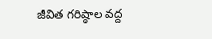జీవిత గరిష్ఠాల వద్ద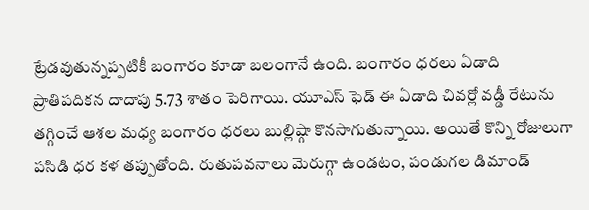ట్రేడవుతున్నప్పటికీ బంగారం కూడా బలంగానే ఉంది. బంగారం ధరలు ఏడాది ప్రాతిపదికన దాదాపు 5.73 శాతం పెరిగాయి. యూఎస్ ఫెడ్ ఈ ఏడాది చివర్లో వడ్డీ రేటును తగ్గించే ఆశల మధ్య బంగారం ధరలు బుల్లిష్గా కొనసాగుతున్నాయి. అయితే కొన్ని రోజులుగా పసిడి ధర కళ తప్పుతోంది. రుతుపవనాలు మెరుగ్గా ఉండటం, పండుగల డిమాండ్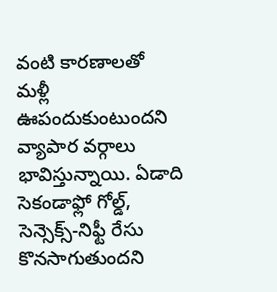వంటి కారణాలతో మళ్లీ ఊపందుకుంటుందని వ్యాపార వర్గాలు భావిస్తున్నాయి. ఏడాది సెకండాఫ్లో గోల్డ్, సెన్సెక్స్-నిఫ్టీ రేసు కొనసాగుతుందని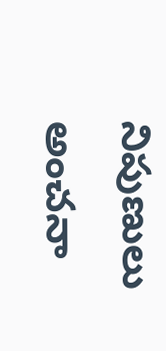నిపుణులు అంచనా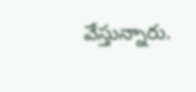వేస్తున్నారు.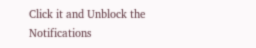Click it and Unblock the Notifications